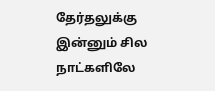தேர்தலுக்கு இன்னும் சில நாட்களிலே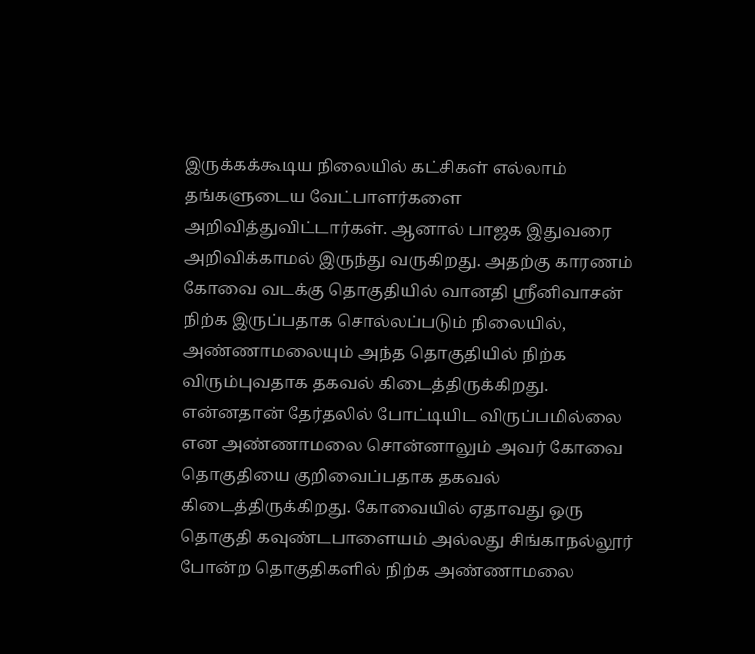இருக்கக்கூடிய நிலையில் கட்சிகள் எல்லாம் தங்களுடைய வேட்பாளர்களை அறிவித்துவிட்டார்கள். ஆனால் பாஜக இதுவரை அறிவிக்காமல் இருந்து வருகிறது. அதற்கு காரணம் கோவை வடக்கு தொகுதியில் வானதி ஸ்ரீனிவாசன் நிற்க இருப்பதாக சொல்லப்படும் நிலையில், அண்ணாமலையும் அந்த தொகுதியில் நிற்க விரும்புவதாக தகவல் கிடைத்திருக்கிறது.
என்னதான் தேர்தலில் போட்டியிட விருப்பமில்லை என அண்ணாமலை சொன்னாலும் அவர் கோவை தொகுதியை குறிவைப்பதாக தகவல் கிடைத்திருக்கிறது. கோவையில் ஏதாவது ஒரு தொகுதி கவுண்டபாளையம் அல்லது சிங்காநல்லூர் போன்ற தொகுதிகளில் நிற்க அண்ணாமலை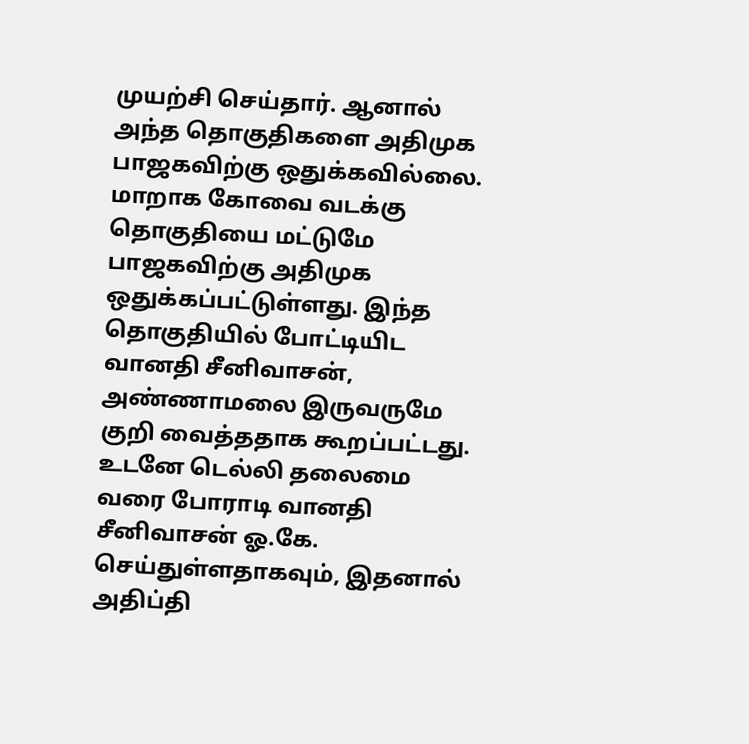முயற்சி செய்தார். ஆனால் அந்த தொகுதிகளை அதிமுக பாஜகவிற்கு ஒதுக்கவில்லை. மாறாக கோவை வடக்கு தொகுதியை மட்டுமே பாஜகவிற்கு அதிமுக ஒதுக்கப்பட்டுள்ளது. இந்த தொகுதியில் போட்டியிட வானதி சீனிவாசன், அண்ணாமலை இருவருமே குறி வைத்ததாக கூறப்பட்டது. உடனே டெல்லி தலைமை வரை போராடி வானதி சீனிவாசன் ஓ.கே. செய்துள்ளதாகவும், இதனால் அதிப்தி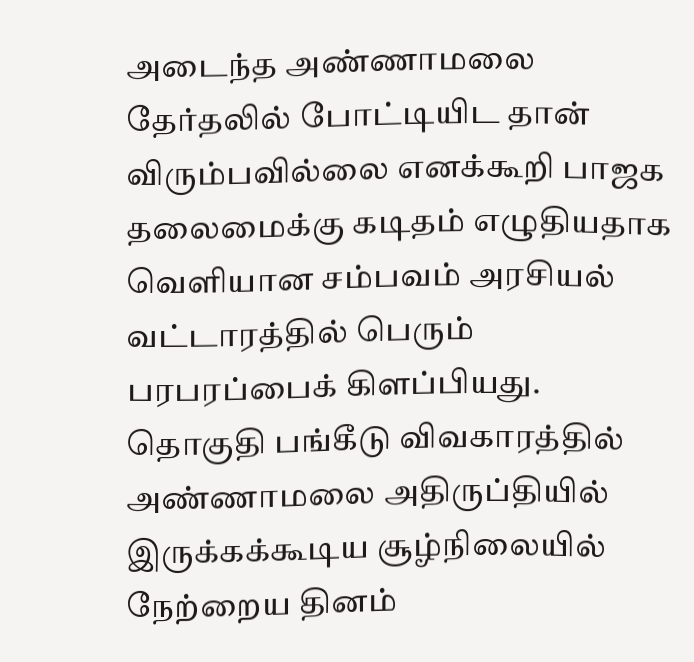அடைந்த அண்ணாமலை தேர்தலில் போட்டியிட தான் விரும்பவில்லை எனக்கூறி பாஜக தலைமைக்கு கடிதம் எழுதியதாக வெளியான சம்பவம் அரசியல் வட்டாரத்தில் பெரும் பரபரப்பைக் கிளப்பியது.
தொகுதி பங்கீடு விவகாரத்தில் அண்ணாமலை அதிருப்தியில் இருக்கக்கூடிய சூழ்நிலையில் நேற்றைய தினம்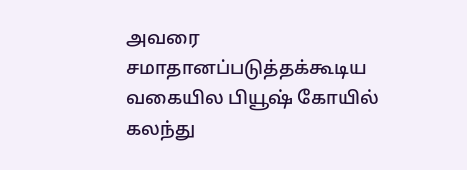அவரை சமாதானப்படுத்தக்கூடிய வகையில பியூஷ் கோயில் கலந்து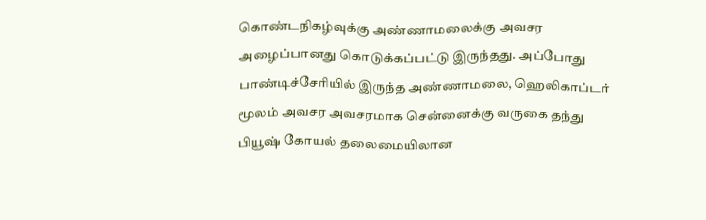கொண்டநிகழ்வுக்கு அண்ணாமலைக்கு அவசர அழைப்பானது கொடுக்கப்பட்டு இருந்தது. அப்போது பாண்டிச்சேரியில் இருந்த அண்ணாமலை, ஹெலிகாப்டர் மூலம் அவசர அவசரமாக சென்னைக்கு வருகை தந்து பியூஷ் கோயல் தலைமையிலான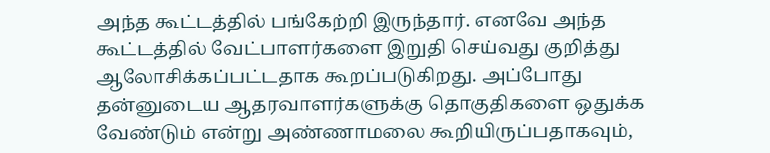அந்த கூட்டத்தில் பங்கேற்றி இருந்தார். எனவே அந்த கூட்டத்தில் வேட்பாளர்களை இறுதி செய்வது குறித்து ஆலோசிக்கப்பட்டதாக கூறப்படுகிறது. அப்போது தன்னுடைய ஆதரவாளர்களுக்கு தொகுதிகளை ஒதுக்க வேண்டும் என்று அண்ணாமலை கூறியிருப்பதாகவும்,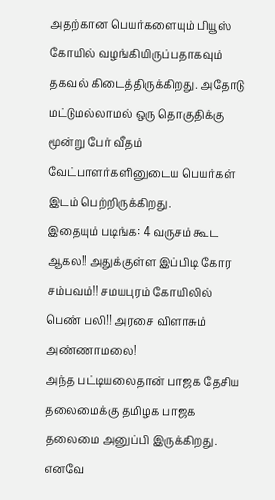அதற்கான பெயர்களையும் பியூஸ் கோயில் வழங்கியிருப்பதாகவும் தகவல் கிடைத்திருக்கிறது. அதோடு மட்டுமல்லாமல் ஒரு தொகுதிக்கு மூன்று பேர் வீதம் வேட்பாளர்களினுடைய பெயர்கள் இடம் பெற்றிருக்கிறது.
இதையும் படிங்க: 4 வருசம் கூட ஆகல!! அதுக்குள்ள இப்பிடி கோர சம்பவம்!! சமயபுரம் கோயிலில் பெண் பலி!! அரசை விளாசும் அண்ணாமலை!
அந்த பட்டியலைதான் பாஜக தேசிய தலைமைக்கு தமிழக பாஜக தலைமை அனுப்பி இருக்கிறது. எனவே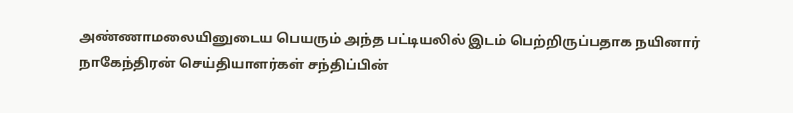அண்ணாமலையினுடைய பெயரும் அந்த பட்டியலில் இடம் பெற்றிருப்பதாக நயினார் நாகேந்திரன் செய்தியாளர்கள் சந்திப்பின்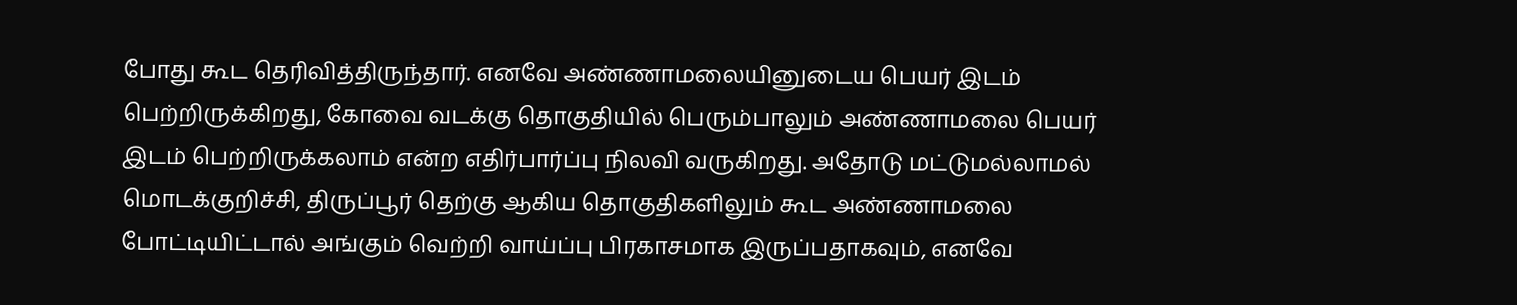போது கூட தெரிவித்திருந்தார். எனவே அண்ணாமலையினுடைய பெயர் இடம் பெற்றிருக்கிறது, கோவை வடக்கு தொகுதியில் பெரும்பாலும் அண்ணாமலை பெயர் இடம் பெற்றிருக்கலாம் என்ற எதிர்பார்ப்பு நிலவி வருகிறது. அதோடு மட்டுமல்லாமல் மொடக்குறிச்சி, திருப்பூர் தெற்கு ஆகிய தொகுதிகளிலும் கூட அண்ணாமலை போட்டியிட்டால் அங்கும் வெற்றி வாய்ப்பு பிரகாசமாக இருப்பதாகவும், எனவே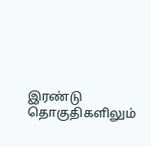இரண்டு தொகுதிகளிலும்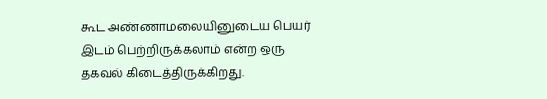கூட அண்ணாமலையினுடைய பெயர் இடம் பெற்றிருக்கலாம் என்ற ஒரு தகவல் கிடைத்திருக்கிறது.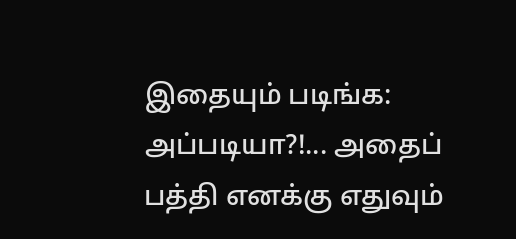இதையும் படிங்க: அப்படியா?!... அதைப் பத்தி எனக்கு எதுவும்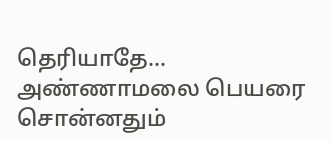தெரியாதே... அண்ணாமலை பெயரை சொன்னதும்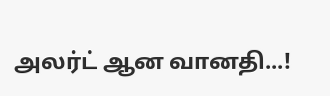அலர்ட் ஆன வானதி...!